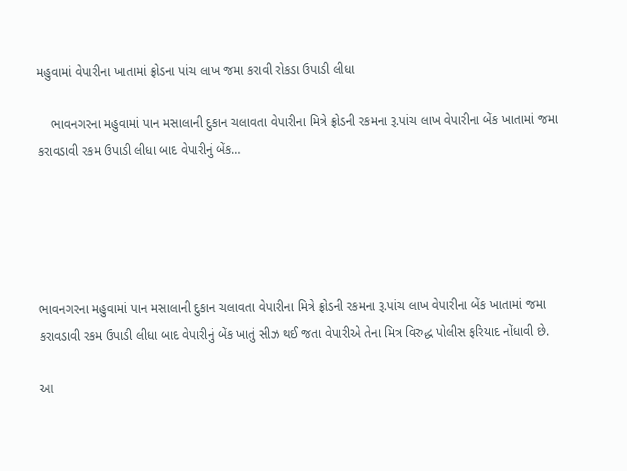મહુવામાં વેપારીના ખાતામાં ફ્રોડના પાંચ લાખ જમા કરાવી રોકડા ઉપાડી લીધા

    ભાવનગરના મહુવામાં પાન મસાલાની દુકાન ચલાવતા વેપારીના મિત્રે ફ્રોડની રકમના રૂ.પાંચ લાખ વેપારીના બેંક ખાતામાં જમા કરાવડાવી રકમ ઉપાડી લીધા બાદ વેપારીનું બેંક…





ભાવનગરના મહુવામાં પાન મસાલાની દુકાન ચલાવતા વેપારીના મિત્રે ફ્રોડની રકમના રૂ.પાંચ લાખ વેપારીના બેંક ખાતામાં જમા કરાવડાવી રકમ ઉપાડી લીધા બાદ વેપારીનું બેંક ખાતું સીઝ થઈ જતા વેપારીએ તેના મિત્ર વિરુદ્ધ પોલીસ ફરિયાદ નોંધાવી છે.

આ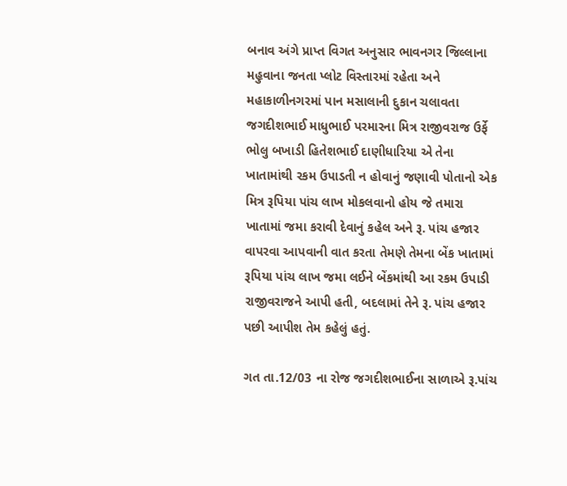બનાવ અંગે પ્રાપ્ત વિગત અનુસાર ભાવનગર જિલ્લાના મહુવાના જનતા પ્લોટ વિસ્તારમાં રહેતા અને મહાકાળીનગરમાં પાન મસાલાની દુકાન ચલાવતા જગદીશભાઈ માધુભાઈ પરમારના મિત્ર રાજીવરાજ ઉર્ફે ભોલુ બખાડી હિતેશભાઈ દાણીધારિયા એ તેના ખાતામાંથી રકમ ઉપાડતી ન હોવાનું જણાવી પોતાનો એક મિત્ર રૂપિયા પાંચ લાખ મોકલવાનો હોય જે તમારા ખાતામાં જમા કરાવી દેવાનું કહેલ અને રૂ. પાંચ હજાર વાપરવા આપવાની વાત કરતા તેમણે તેમના બેંક ખાતામાં રૂપિયા પાંચ લાખ જમા લઈને બેંકમાંથી આ રકમ ઉપાડી રાજીવરાજને આપી હતી, બદલામાં તેને રૂ. પાંચ હજાર પછી આપીશ તેમ કહેલું હતું.

ગત તા.12/03 ના રોજ જગદીશભાઈના સાળાએ રૂ.પાંચ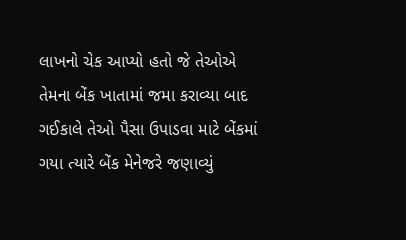લાખનો ચેક આપ્યો હતો જે તેઓએ તેમના બેંક ખાતામાં જમા કરાવ્યા બાદ ગઈકાલે તેઓ પૈસા ઉપાડવા માટે બેંકમાં ગયા ત્યારે બેંક મેનેજરે જણાવ્યું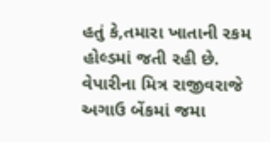હતું કે,તમારા ખાતાની રકમ હોલ્ડમાં જતી રહી છે. વેપારીના મિત્ર રાજીવરાજે અગાઉ બેંકમાં જમા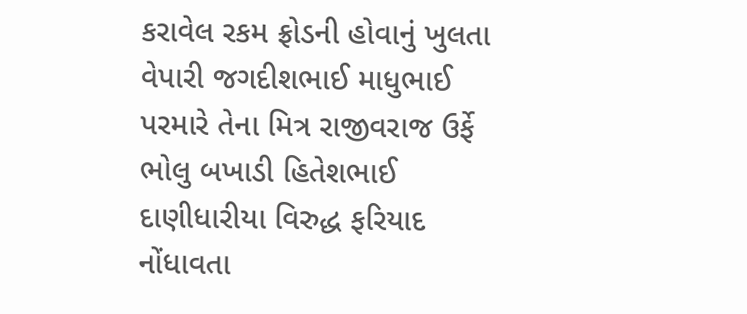કરાવેલ રકમ ફ્રોડની હોવાનું ખુલતા વેપારી જગદીશભાઈ માધુભાઈ પરમારે તેના મિત્ર રાજીવરાજ ઉર્ફે ભોલુ બખાડી હિતેશભાઈ દાણીધારીયા વિરુદ્ધ ફરિયાદ નોંધાવતા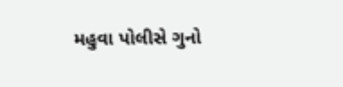મહુવા પોલીસે ગુનો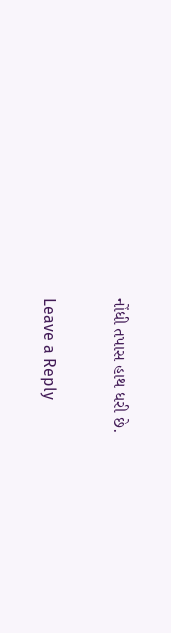નોંધી તપાસ હાથ ધરી છે.

Leave a Reply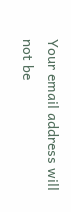Your email address will not be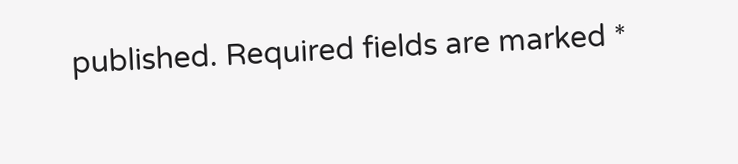published. Required fields are marked *